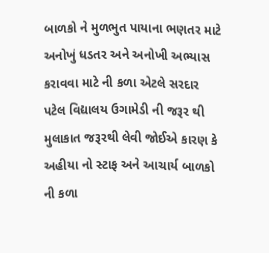બાળકો ને મુળભુત પાયાના ભણતર માટે અનોખું ધડતર અને અનોખી અભ્યાસ કરાવવા માટે ની કળા એટલે સરદાર પટેલ વિદ્યાલય ઉગામેડી ની જરૂર થી મુલાકાત જરૂરથી લેવી જોઈએ કારણ કે અહીયા નો સ્ટાફ અને આચાર્ય બાળકો ની કળા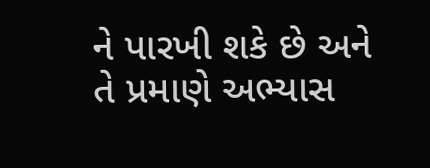ને પારખી શકે છે અને તે પ્રમાણે અભ્યાસ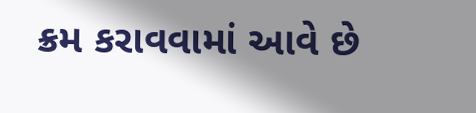ક્રમ કરાવવામાં આવે છે